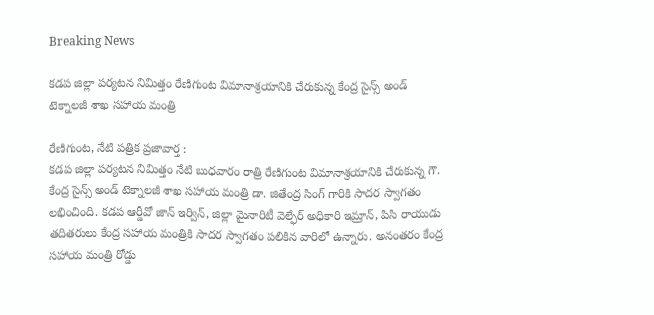Breaking News

కడప జిల్లా పర్యటన నిమిత్తం రేణిగుంట విమానాశ్రయానికి చేరుకున్న కేంద్ర సైన్స్ అండ్ టెక్నాలజీ శాఖ సహాయ మంత్రి

రేణిగుంట, నేటి పత్రిక ప్రజావార్త :
కడప జిల్లా పర్యటన నిమిత్తం నేటి బుధవారం రాత్రి రేణిగుంట విమానాశ్రయానికి చేరుకున్న గౌ. కేంద్ర సైన్స్ అండ్ టెక్నాలజీ శాఖ సహాయ మంత్రి డా. జితేంద్ర సింగ్ గారికి సాదర స్వాగతం లభించింది. కడప ఆర్డీవో జాన్ ఇర్విన్, జిల్లా మైనారిటీ వెల్ఫేర్ అధికారి ఇమ్రాన్, పిసి రాయుడు తదితరులు కేంద్ర సహాయ మంత్రికి సాదర స్వాగతం పలికిన వారిలో ఉన్నారు. అనంతరం కేంద్ర సహాయ మంత్రి రోడ్డు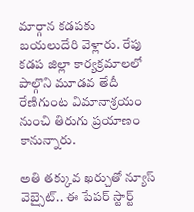మార్గాన కడపకు బయలుదేరి వెళ్లారు. రేపు కడప జిల్లా కార్యక్రమాలలో పాల్గొని మూడవ తేదీ రేణిగుంట విమానాశ్రయం నుంచి తిరుగు ప్రయాణం కానున్నారు.

అతి తక్కువ ఖర్చుతో న్యూస్ వెబ్సైట్.. ఈ పేపర్ స్టార్ట్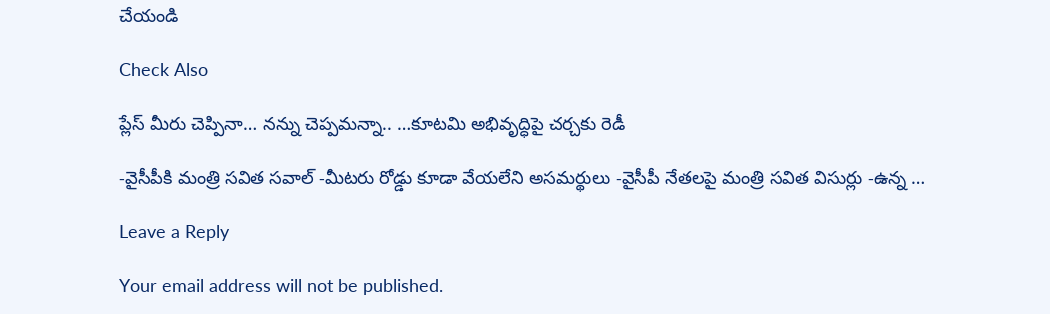చేయండి

Check Also

ప్లేస్ మీరు చెప్పినా… నన్ను చెప్పమన్నా.. …కూటమి అభివృద్ధిపై చర్చకు రెడీ

-వైసీపీకి మంత్రి సవిత సవాల్ -మీటరు రోడ్డు కూడా వేయలేని అసమర్థులు -వైసీపీ నేతలపై మంత్రి సవిత విసుర్లు -ఉన్న …

Leave a Reply

Your email address will not be published.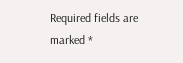Required fields are marked *